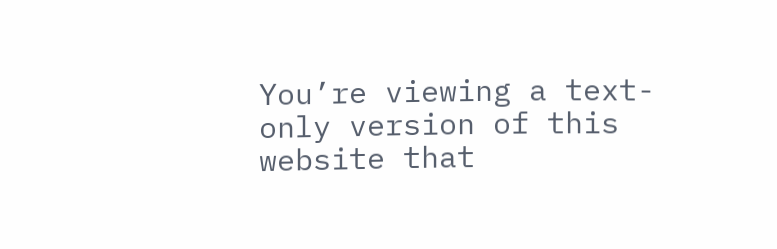You’re viewing a text-only version of this website that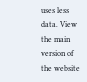uses less data. View the main version of the website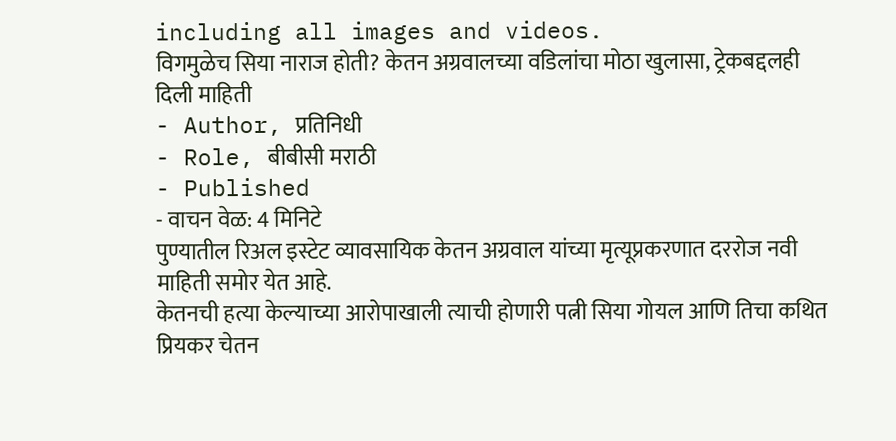including all images and videos.
विगमुळेच सिया नाराज होती? केतन अग्रवालच्या वडिलांचा मोठा खुलासा, ट्रेकबद्दलही दिली माहिती
- Author, प्रतिनिधी
- Role, बीबीसी मराठी
- Published
- वाचन वेळ: 4 मिनिटे
पुण्यातील रिअल इस्टेट व्यावसायिक केतन अग्रवाल यांच्या मृत्यूप्रकरणात दररोज नवी माहिती समोर येत आहे.
केतनची हत्या केल्याच्या आरोपाखाली त्याची होणारी पत्नी सिया गोयल आणि तिचा कथित प्रियकर चेतन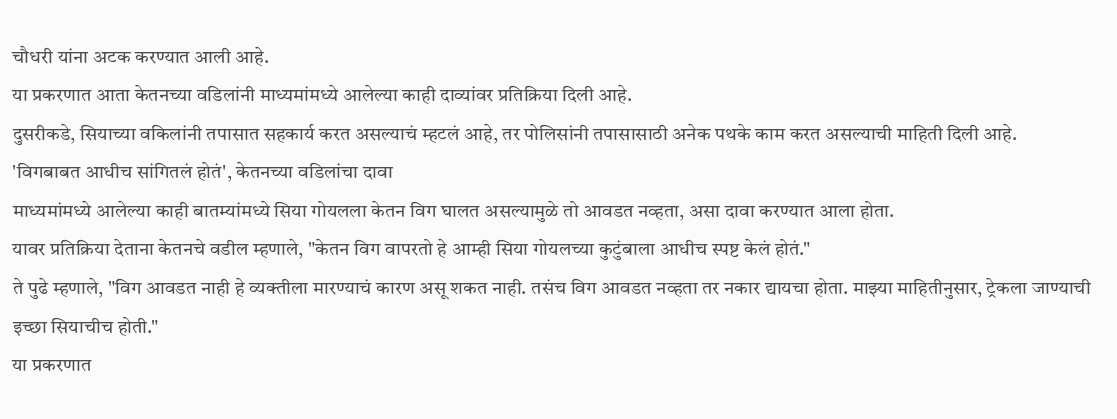चौधरी यांना अटक करण्यात आली आहे.
या प्रकरणात आता केतनच्या वडिलांनी माध्यमांमध्ये आलेल्या काही दाव्यांवर प्रतिक्रिया दिली आहे.
दुसरीकडे, सियाच्या वकिलांनी तपासात सहकार्य करत असल्याचं म्हटलं आहे, तर पोलिसांनी तपासासाठी अनेक पथके काम करत असल्याची माहिती दिली आहे.
'विगबाबत आधीच सांगितलं होतं', केतनच्या वडिलांचा दावा
माध्यमांमध्ये आलेल्या काही बातम्यांमध्ये सिया गोयलला केतन विग घालत असल्यामुळे तो आवडत नव्हता, असा दावा करण्यात आला होता.
यावर प्रतिक्रिया देताना केतनचे वडील म्हणाले, "केतन विग वापरतो हे आम्ही सिया गोयलच्या कुटुंबाला आधीच स्पष्ट केलं होतं."
ते पुढे म्हणाले, "विग आवडत नाही हे व्यक्तीला मारण्याचं कारण असू शकत नाही. तसंच विग आवडत नव्हता तर नकार द्यायचा होता. माझ्या माहितीनुसार, ट्रेकला जाण्याची इच्छा सियाचीच होती."
या प्रकरणात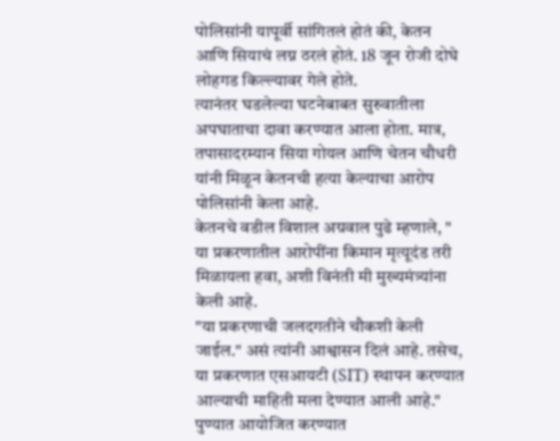पोलिसांनी यापूर्वी सांगितलं होतं की, केतन आणि सियाचं लग्न ठरलं होतं. 18 जून रोजी दोघे लोहगड किल्ल्यावर गेले होते.
त्यानंतर घडलेल्या घटनेबाबत सुरुवातीला अपघाताचा दावा करण्यात आला होता. मात्र, तपासादरम्यान सिया गोयल आणि चेतन चौधरी यांनी मिळून केतनची हत्या केल्याचा आरोप पोलिसांनी केला आहे.
केतनचे वडील विशाल अग्रवाल पुढे म्हणाले, " या प्रकरणातील आरोपींना किमान मृत्यूदंड तरी मिळायला हवा, अशी विनंती मी मुख्यमंत्र्यांना केली आहे.
"या प्रकरणाची जलदगतीने चौकशी केली जाईल." असं त्यांनी आश्वासन दिलं आहे. तसेच, या प्रकरणात एसआयटी (SIT) स्थापन करण्यात आल्याची माहिती मला देण्यात आली आहे."
पुण्यात आयोजित करण्यात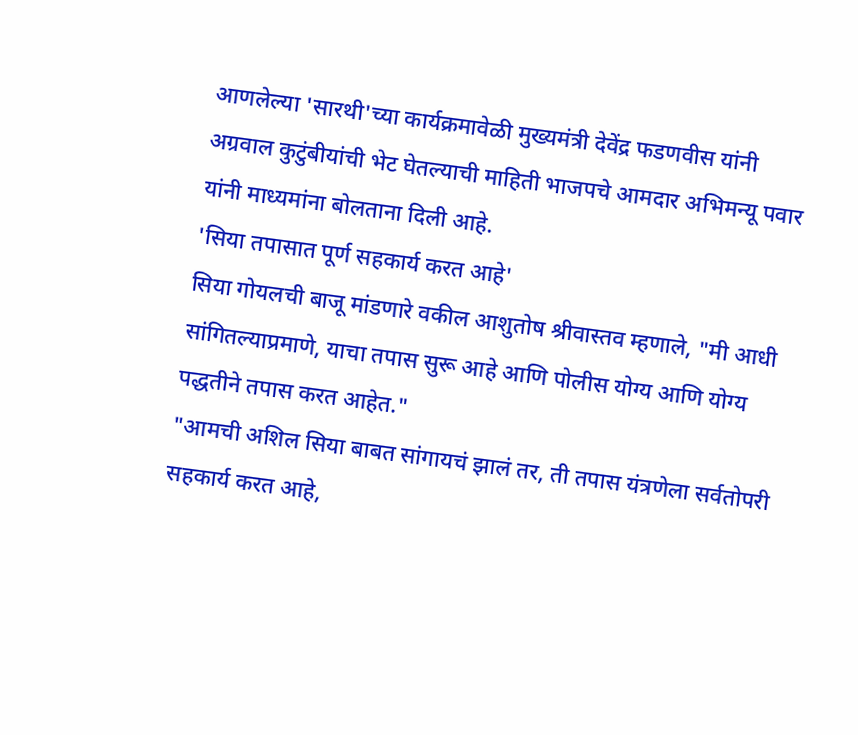आणलेल्या 'सारथी'च्या कार्यक्रमावेळी मुख्यमंत्री देवेंद्र फडणवीस यांनी अग्रवाल कुटुंबीयांची भेट घेतल्याची माहिती भाजपचे आमदार अभिमन्यू पवार यांनी माध्यमांना बोलताना दिली आहे.
'सिया तपासात पूर्ण सहकार्य करत आहे'
सिया गोयलची बाजू मांडणारे वकील आशुतोष श्रीवास्तव म्हणाले, "मी आधी सांगितल्याप्रमाणे, याचा तपास सुरू आहे आणि पोलीस योग्य आणि योग्य पद्धतीने तपास करत आहेत."
"आमची अशिल सिया बाबत सांगायचं झालं तर, ती तपास यंत्रणेला सर्वतोपरी सहकार्य करत आहे,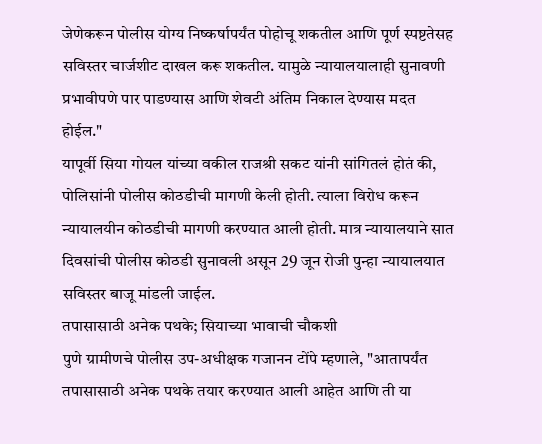जेणेकरून पोलीस योग्य निष्कर्षापर्यंत पोहोचू शकतील आणि पूर्ण स्पष्टतेसह सविस्तर चार्जशीट दाखल करू शकतील. यामुळे न्यायालयालाही सुनावणी प्रभावीपणे पार पाडण्यास आणि शेवटी अंतिम निकाल देण्यास मदत होईल."
यापूर्वी सिया गोयल यांच्या वकील राजश्री सकट यांनी सांगितलं होतं की, पोलिसांनी पोलीस कोठडीची मागणी केली होती. त्याला विरोध करून न्यायालयीन कोठडीची मागणी करण्यात आली होती. मात्र न्यायालयाने सात दिवसांची पोलीस कोठडी सुनावली असून 29 जून रोजी पुन्हा न्यायालयात सविस्तर बाजू मांडली जाईल.
तपासासाठी अनेक पथके; सियाच्या भावाची चौकशी
पुणे ग्रामीणचे पोलीस उप-अधीक्षक गजानन टोंपे म्हणाले, "आतापर्यंत तपासासाठी अनेक पथके तयार करण्यात आली आहेत आणि ती या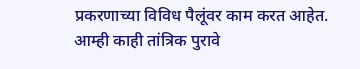प्रकरणाच्या विविध पैलूंवर काम करत आहेत. आम्ही काही तांत्रिक पुरावे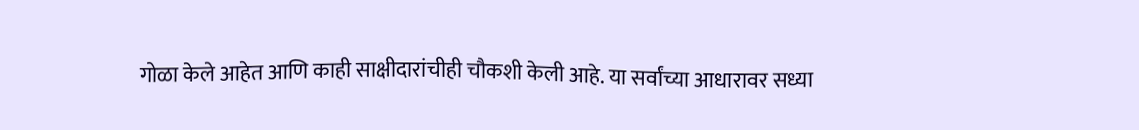गोळा केले आहेत आणि काही साक्षीदारांचीही चौकशी केली आहे. या सर्वांच्या आधारावर सध्या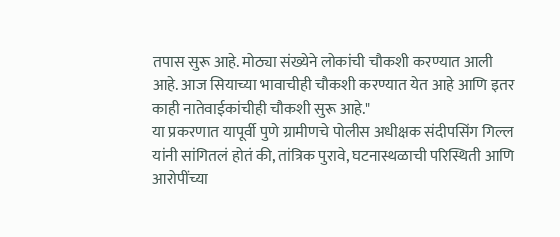तपास सुरू आहे. मोठ्या संख्येने लोकांची चौकशी करण्यात आली आहे. आज सियाच्या भावाचीही चौकशी करण्यात येत आहे आणि इतर काही नातेवाईकांचीही चौकशी सुरू आहे."
या प्रकरणात यापूर्वी पुणे ग्रामीणचे पोलीस अधीक्षक संदीपसिंग गिल्ल यांनी सांगितलं होतं की, तांत्रिक पुरावे, घटनास्थळाची परिस्थिती आणि आरोपींच्या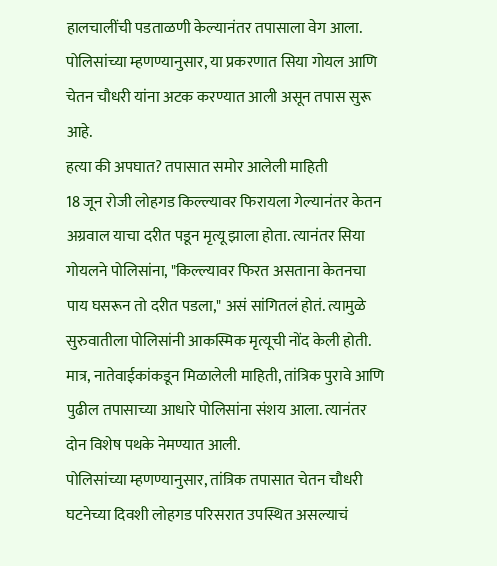हालचालींची पडताळणी केल्यानंतर तपासाला वेग आला. पोलिसांच्या म्हणण्यानुसार, या प्रकरणात सिया गोयल आणि चेतन चौधरी यांना अटक करण्यात आली असून तपास सुरू आहे.
हत्या की अपघात? तपासात समोर आलेली माहिती
18 जून रोजी लोहगड किल्ल्यावर फिरायला गेल्यानंतर केतन अग्रवाल याचा दरीत पडून मृत्यू झाला होता. त्यानंतर सिया गोयलने पोलिसांना, "किल्ल्यावर फिरत असताना केतनचा पाय घसरून तो दरीत पडला," असं सांगितलं होतं. त्यामुळे सुरुवातीला पोलिसांनी आकस्मिक मृत्यूची नोंद केली होती.
मात्र, नातेवाईकांकडून मिळालेली माहिती, तांत्रिक पुरावे आणि पुढील तपासाच्या आधारे पोलिसांना संशय आला. त्यानंतर दोन विशेष पथके नेमण्यात आली.
पोलिसांच्या म्हणण्यानुसार, तांत्रिक तपासात चेतन चौधरी घटनेच्या दिवशी लोहगड परिसरात उपस्थित असल्याचं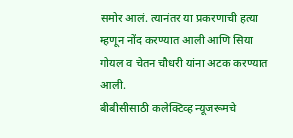समोर आलं. त्यानंतर या प्रकरणाची हत्या म्हणून नोंद करण्यात आली आणि सिया गोयल व चेतन चौधरी यांना अटक करण्यात आली.
बीबीसीसाठी कलेक्टिव्ह न्यूजरूमचे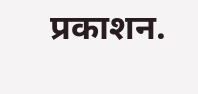प्रकाशन.